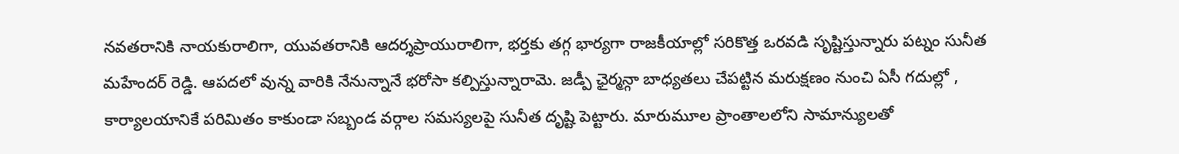నవతరానికి నాయకురాలిగా, యువతరానికి ఆదర్శప్రాయురాలిగా, భర్తకు తగ్గ భార్యగా రాజకీయాల్లో సరికొత్త ఒరవడి సృష్టిస్తున్నారు పట్నం సునీత మహేందర్ రెడ్డి. ఆపదలో వున్న వారికి నేనున్నానే భరోసా కల్పిస్తున్నారామె. జడ్పీ ఛైర్మన్గా బాధ్యతలు చేపట్టిన మరుక్షణం నుంచి ఏసీ గదుల్లో , కార్యాలయానికే పరిమితం కాకుండా సబ్బండ వర్గాల సమస్యలపై సునీత దృష్టి పెట్టారు. మారుమూల ప్రాంతాలలోని సామాన్యులతో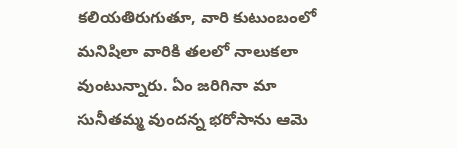కలియతిరుగుతూ, వారి కుటుంబంలో మనిషిలా వారికి తలలో నాలుకలా వుంటున్నారు. ఏం జరిగినా మా సునీతమ్మ వుందన్న భరోసాను ఆమె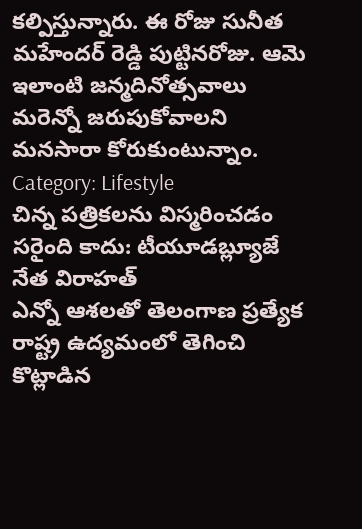కల్పిస్తున్నారు. ఈ రోజు సునీత మహేందర్ రెడ్డి పుట్టినరోజు. ఆమె ఇలాంటి జన్మదినోత్సవాలు మరెన్నో జరుపుకోవాలని మనసారా కోరుకుంటున్నాం.
Category: Lifestyle
చిన్న పత్రికలను విస్మరించడం సరైంది కాదు: టీయూడబ్ల్యూజే నేత విరాహత్
ఎన్నో ఆశలతో తెలంగాణ ప్రత్యేక రాష్ట్ర ఉద్యమంలో తెగించి కొట్లాడిన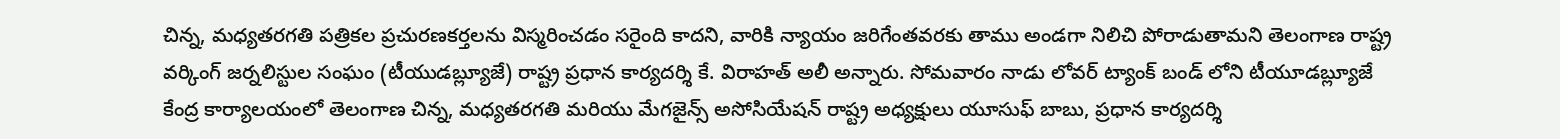చిన్న, మధ్యతరగతి పత్రికల ప్రచురణకర్తలను విస్మరించడం సరైంది కాదని, వారికి న్యాయం జరిగేంతవరకు తాము అండగా నిలిచి పోరాడుతామని తెలంగాణ రాష్ట్ర వర్కింగ్ జర్నలిస్టుల సంఘం (టీయుడబ్ల్యూజే) రాష్ట్ర ప్రధాన కార్యదర్శి కే. విరాహత్ అలీ అన్నారు. సోమవారం నాడు లోవర్ ట్యాంక్ బండ్ లోని టీయూడబ్ల్యూజే కేంద్ర కార్యాలయంలో తెలంగాణ చిన్న, మధ్యతరగతి మరియు మేగజైన్స్ అసోసియేషన్ రాష్ట్ర అధ్యక్షులు యూసుఫ్ బాబు, ప్రధాన కార్యదర్శి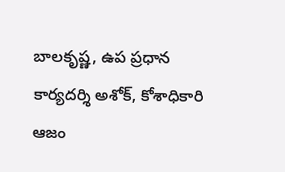బాలకృష్ణ, ఉప ప్రధాన కార్యదర్శి అశోక్, కోశాధికారి ఆజం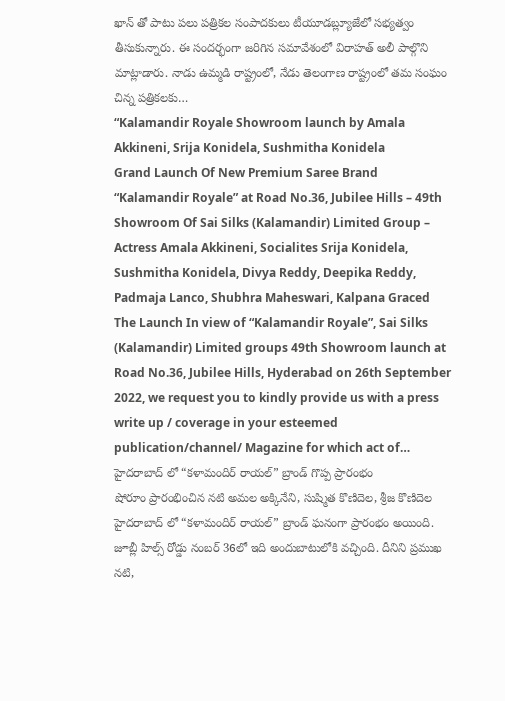ఖాన్ తో పాటు పలు పత్రికల సంపాదకులు టీయూడబ్ల్యూజేలో సభ్యత్వం తీసుకున్నారు. ఈ సందర్భంగా జరిగిన సమావేశంలో విరాహత్ అలీ పాల్గొని మాట్లాడారు. నాడు ఉమ్మడి రాష్ట్రంలో, నేడు తెలంగాణ రాష్ట్రంలో తమ సంఘం చిన్న పత్రికలకు…
“Kalamandir Royale Showroom launch by Amala Akkineni, Srija Konidela, Sushmitha Konidela
Grand Launch Of New Premium Saree Brand “Kalamandir Royale” at Road No.36, Jubilee Hills – 49th Showroom Of Sai Silks (Kalamandir) Limited Group – Actress Amala Akkineni, Socialites Srija Konidela, Sushmitha Konidela, Divya Reddy, Deepika Reddy, Padmaja Lanco, Shubhra Maheswari, Kalpana Graced The Launch In view of “Kalamandir Royale”, Sai Silks (Kalamandir) Limited groups 49th Showroom launch at Road No.36, Jubilee Hills, Hyderabad on 26th September 2022, we request you to kindly provide us with a press write up / coverage in your esteemed publication/channel/ Magazine for which act of…
హైదరాబాద్ లో “కళామందిర్ రాయల్” బ్రాండ్ గొప్ప ప్రారంభం
షోరూం ప్రారంభించిన నటి అమల అక్కినేని, సుష్మిత కొణిదెల, శ్రీజ కొణిదెల హైదరాబాద్ లో “కళామందిర్ రాయల్” బ్రాండ్ ఘనంగా ప్రారంభం అయింది. జూబ్లీ హిల్స్ రోడ్డు నంబర్ 36లో ఇది అందుబాటులోకి వచ్చింది. దీనిని ప్రముఖ నటి,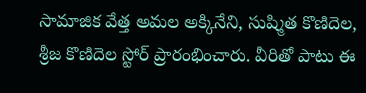సామాజిక వేత్త అమల అక్కినేని, సుష్మిత కొణిదెల, శ్రీజ కొణిదెల స్టోర్ ప్రారంభించారు. వీరితో పాటు ఈ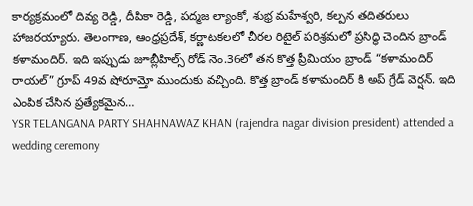కార్యక్రమంలో దివ్య రెడ్డి, దీపికా రెడ్డి, పద్మజ ల్యాంకో, శుభ్ర మహేశ్వరి, కల్పన తదితరులు హాజరయ్యారు. తెలంగాణ, ఆంధ్రప్రదేశ్, కర్ణాటకలలో చీరల రిటైల్ పరిశ్రమలో ప్రసిద్ధి చెందిన బ్రాండ్ కళామందిర్. ఇది ఇప్పుడు జూబ్లీహిల్స్ రోడ్ నెం.36లో తన కొత్త ప్రీమియం బ్రాండ్ “కళామందిర్ రాయల్” గ్రూప్ 49వ షోరూమ్తో ముందుకు వచ్చింది. కొత్త బ్రాండ్ కళామందిర్ కి అప్ గ్రేడ్ వెర్షన్. ఇది ఎంపిక చేసిన ప్రత్యేకమైన…
YSR TELANGANA PARTY SHAHNAWAZ KHAN (rajendra nagar division president) attended a wedding ceremony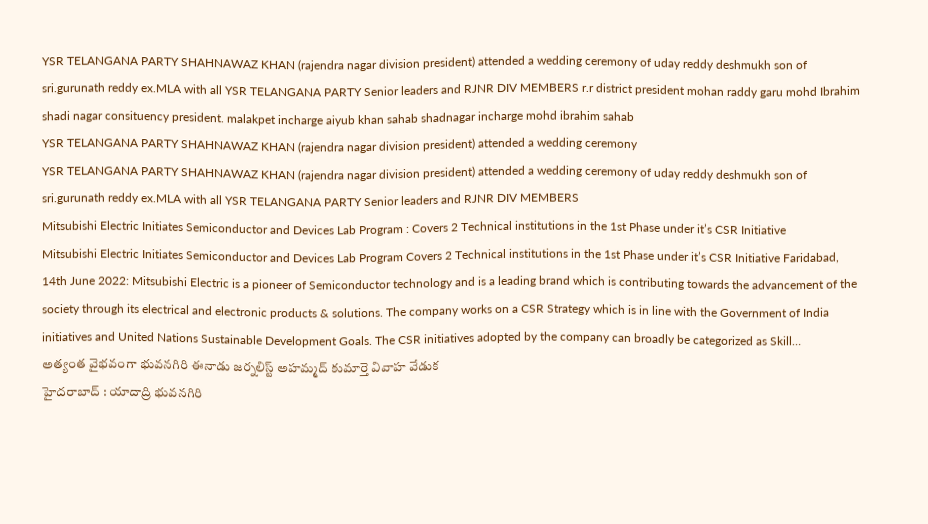YSR TELANGANA PARTY SHAHNAWAZ KHAN (rajendra nagar division president) attended a wedding ceremony of uday reddy deshmukh son of sri.gurunath reddy ex.MLA with all YSR TELANGANA PARTY Senior leaders and RJNR DIV MEMBERS r.r district president mohan raddy garu mohd Ibrahim shadi nagar consituency president. malakpet incharge aiyub khan sahab shadnagar incharge mohd ibrahim sahab
YSR TELANGANA PARTY SHAHNAWAZ KHAN (rajendra nagar division president) attended a wedding ceremony
YSR TELANGANA PARTY SHAHNAWAZ KHAN (rajendra nagar division president) attended a wedding ceremony of uday reddy deshmukh son of sri.gurunath reddy ex.MLA with all YSR TELANGANA PARTY Senior leaders and RJNR DIV MEMBERS
Mitsubishi Electric Initiates Semiconductor and Devices Lab Program : Covers 2 Technical institutions in the 1st Phase under it’s CSR Initiative
Mitsubishi Electric Initiates Semiconductor and Devices Lab Program Covers 2 Technical institutions in the 1st Phase under it’s CSR Initiative Faridabad, 14th June 2022: Mitsubishi Electric is a pioneer of Semiconductor technology and is a leading brand which is contributing towards the advancement of the society through its electrical and electronic products & solutions. The company works on a CSR Strategy which is in line with the Government of India initiatives and United Nations Sustainable Development Goals. The CSR initiatives adopted by the company can broadly be categorized as Skill…
అత్యంత వైభవంగా భువనగిరి ఈనాడు జర్నలిస్ట్ అహమ్మద్ కుమార్తె వివాహ వేడుక
హైదరాబాద్ : యాదాద్రి భువనగిరి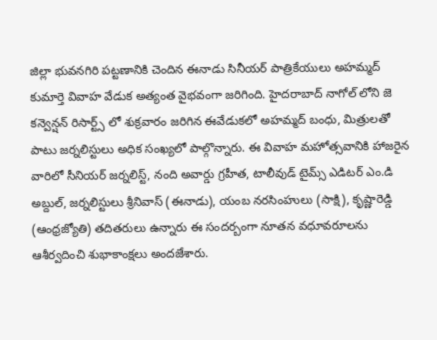జిల్లా భువనగిరి పట్టణానికి చెందిన ఈనాడు సినీయర్ పాత్రికేయులు అహమ్మద్ కుమార్తె వివాహ వేడుక అత్యంత వైభవంగా జరిగింది. హైదరాబాద్ నాగోల్ లోని జె కన్వెన్షన్ రిసార్ట్స్ లో శుక్రవారం జరిగిన ఈవేడుకలో అహమ్మద్ బంధు, మిత్రులతో పాటు జర్నలిస్టులు అధిక సంఖ్యలో పాల్గొన్నారు. ఈ వివాహ మహోత్సవానికి హాజరైన వారిలో సీనియర్ జర్నలిస్ట్, నంది అవార్డు గ్రహీత, టాలీవుడ్ టైమ్స్ ఎడిటర్ ఎం.డి అబ్దుల్, జర్నలిస్టులు శ్రీనివాస్ (ఈనాడు), యంబ నరసింహులు (సాక్షి), కృష్ణారెడ్డి (ఆంధ్రజ్యోతి) తదితరులు ఉన్నారు ఈ సందర్బంగా నూతన వధూవరూలను ఆశీర్వదించి శుభాకాంక్షలు అందజేశారు.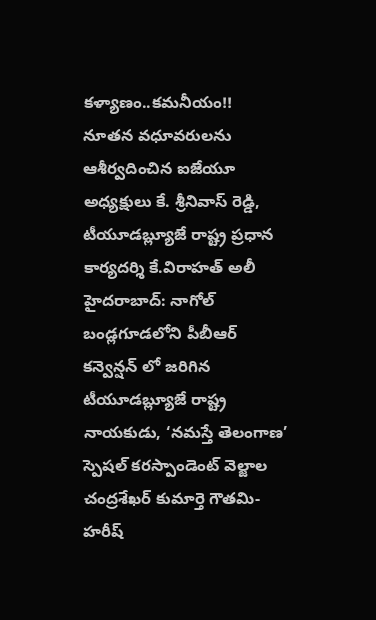కళ్యాణం..కమనీయం!!
నూతన వధూవరులను ఆశీర్వదించిన ఐజేయూ అధ్యక్షులు కే. శ్రీనివాస్ రెడ్డి, టీయూడబ్ల్యూజే రాష్ట్ర ప్రధాన కార్యదర్శి కే.విరాహత్ అలీ హైదరాబాద్: నాగోల్ బండ్లగూడలోని పీబీఆర్ కన్వెన్షన్ లో జరిగిన టీయూడబ్ల్యూజే రాష్ట్ర నాయకుడు, ‘నమస్తే తెలంగాణ’ స్పెషల్ కరస్పాండెంట్ వెల్జాల చంద్రశేఖర్ కుమార్తె గౌతమి-హరీష్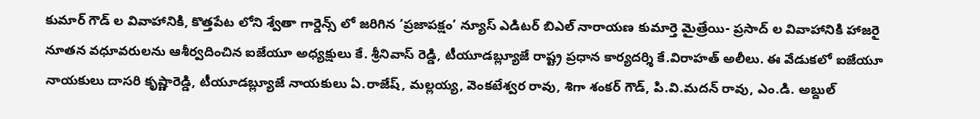కుమార్ గౌడ్ ల వివాహానికి, కొత్తపేట లోని శ్వేతా గార్డెన్స్ లో జరిగిన ‘ప్రజాపక్షం’ న్యూస్ ఎడిటర్ బిఎల్ నారాయణ కుమార్తె మైత్రేయి- ప్రసాద్ ల వివాహానికి హాజరై నూతన వధూవరులను ఆశీర్వదించిన ఐజేయూ అధ్యక్షులు కే. శ్రీనివాస్ రెడ్డి, టీయూడబ్ల్యూజే రాష్ట్ర ప్రధాన కార్యదర్శి కే.విరాహత్ అలీలు. ఈ వేడుకలో ఐజేయూ నాయకులు దాసరి కృష్ణారెడ్డి, టీయూడబ్ల్యూజే నాయకులు ఏ.రాజేష్, మల్లయ్య, వెంకటేశ్వర రావు, శిగా శంకర్ గౌడ్, పి.వి.మదన్ రావు, ఎం.డి. అబ్దుల్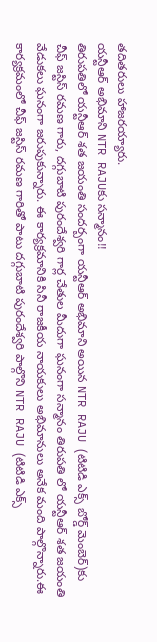తదితరులు హాజరయ్యారు.
యన్టీఆర్ అభిమాని NTR RAJUకు సన్మానం!!
తిరుపతిలో యన్టీఆర్ శత జయంతి సందర్బంగా యన్టీఆర్ అభిమాని అయిన NTR RAJU (టిటిడి ఎక్స్ బోర్డ్ మెంబెర్)కు చీఫ్ జస్టిస్ రమణ గారు, దగ్గుబాటి పురందేశ్వరి గార్ల చేతుల మీదుగా ఘనంగా సన్మానం తిరుపతి లో యన్టీఆర్ శత జయంతి వేడుకలు ఘనంగా జరుపుకున్నారు. ఈ కార్యక్రమానికి సినీ రాజకీయ నాయకులు అభిమానులు అనేక మంది పాల్గొన్నారు.ఈ కార్యక్రమంలో చీఫ్ జస్టిస్ రమణ గారితో పాటు దగ్గుబాటి పురందేశ్వరి పాల్గొని NTR RAJU (టిటిడి ఎక్స్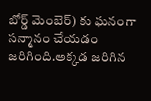బోర్డ్ మెంబెర్) కు ఘనంగా సన్మానం చేయడం జరిగింది.అక్కడ జరిగిన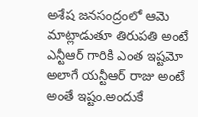అశేష జనసంద్రంలో ఆమె మాట్లాడుతూ తిరుపతి అంటే ఎన్టీఆర్ గారికి ఎంత ఇష్టమో అలాగే యన్టీఆర్ రాజు అంటే అంతే ఇష్టం.అందుకే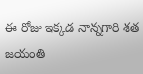ఈ రోజు ఇక్కడ నాన్నగారి శత జయంతి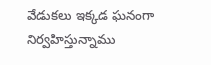వేడుకలు ఇక్కడ ఘనంగా నిర్వహిస్తున్నాము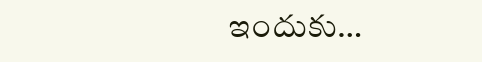ఇందుకు…